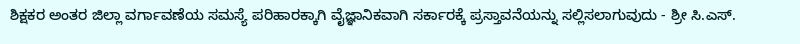ಶಿಕ್ಷಕರ ಅಂತರ ಜಿಲ್ಲಾ ವರ್ಗಾವಣೆಯ ಸಮಸ್ಯೆ ಪರಿಹಾರಕ್ಕಾಗಿ ವೈಜ್ಞಾನಿಕವಾಗಿ ಸರ್ಕಾರಕ್ಕೆ ಪ್ರಸ್ತಾವನೆಯನ್ನು ಸಲ್ಲಿಸಲಾಗುವುದು - ಶ್ರೀ ಸಿ.ಎಸ್.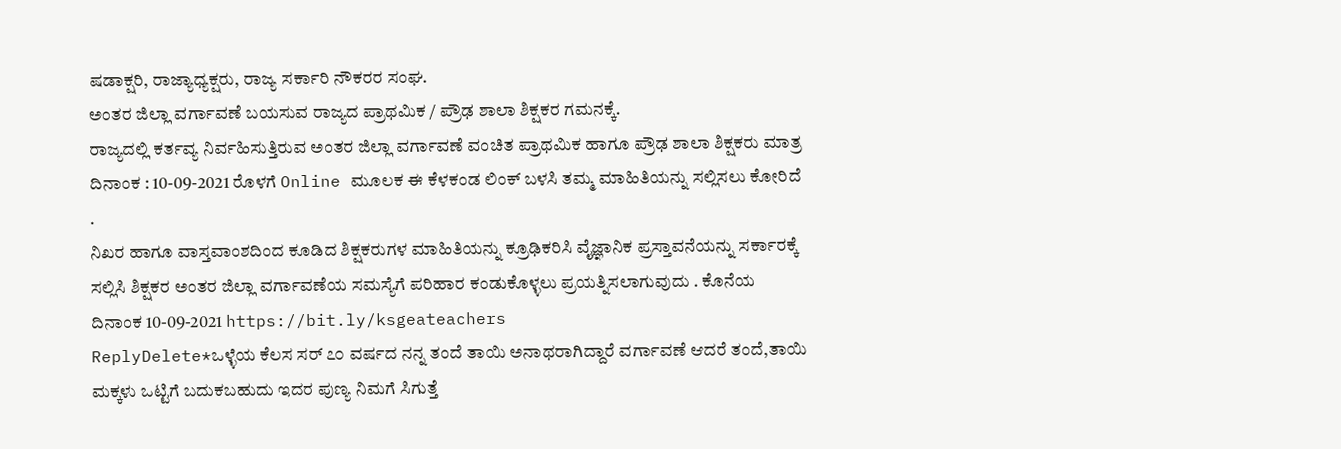ಷಡಾಕ್ಷರಿ, ರಾಜ್ಯಾಧ್ಯಕ್ಷರು, ರಾಜ್ಯ ಸರ್ಕಾರಿ ನೌಕರರ ಸಂಘ.
ಅಂತರ ಜಿಲ್ಲಾ ವರ್ಗಾವಣೆ ಬಯಸುವ ರಾಜ್ಯದ ಪ್ರಾಥಮಿಕ / ಪ್ರೌಢ ಶಾಲಾ ಶಿಕ್ಷಕರ ಗಮನಕ್ಕೆ.
ರಾಜ್ಯದಲ್ಲಿ ಕರ್ತವ್ಯ ನಿರ್ವಹಿಸುತ್ತಿರುವ ಅಂತರ ಜಿಲ್ಲಾ ವರ್ಗಾವಣೆ ವಂಚಿತ ಪ್ರಾಥಮಿಕ ಹಾಗೂ ಪ್ರೌಢ ಶಾಲಾ ಶಿಕ್ಷಕರು ಮಾತ್ರ ದಿನಾಂಕ : 10-09-2021 ರೊಳಗೆ Online ಮೂಲಕ ಈ ಕೆಳಕಂಡ ಲಿಂಕ್ ಬಳಸಿ ತಮ್ಮ ಮಾಹಿತಿಯನ್ನು ಸಲ್ಲಿಸಲು ಕೋರಿದೆ .
ನಿಖರ ಹಾಗೂ ವಾಸ್ತವಾಂಶದಿಂದ ಕೂಡಿದ ಶಿಕ್ಷಕರುಗಳ ಮಾಹಿತಿಯನ್ನು ಕ್ರೂಢಿಕರಿಸಿ ವೈಜ್ಞಾನಿಕ ಪ್ರಸ್ತಾವನೆಯನ್ನು ಸರ್ಕಾರಕ್ಕೆ ಸಲ್ಲಿಸಿ ಶಿಕ್ಷಕರ ಅಂತರ ಜಿಲ್ಲಾ ವರ್ಗಾವಣೆಯ ಸಮಸ್ಯೆಗೆ ಪರಿಹಾರ ಕಂಡುಕೊಳ್ಳಲು ಪ್ರಯತ್ನಿಸಲಾಗುವುದು . ಕೊನೆಯ ದಿನಾಂಕ 10-09-2021 https://bit.ly/ksgeateachers
ReplyDelete*ಒಳ್ಳೆಯ ಕೆಲಸ ಸರ್ ೭೦ ವರ್ಷದ ನನ್ನ ತಂದೆ ತಾಯಿ ಅನಾಥರಾಗಿದ್ದಾರೆ ವರ್ಗಾವಣೆ ಆದರೆ ತಂದೆ,ತಾಯಿ ಮಕ್ಕಳು ಒಟ್ಟಿಗೆ ಬದುಕಬಹುದು ಇದರ ಪುಣ್ಯ ನಿಮಗೆ ಸಿಗುತ್ತೆ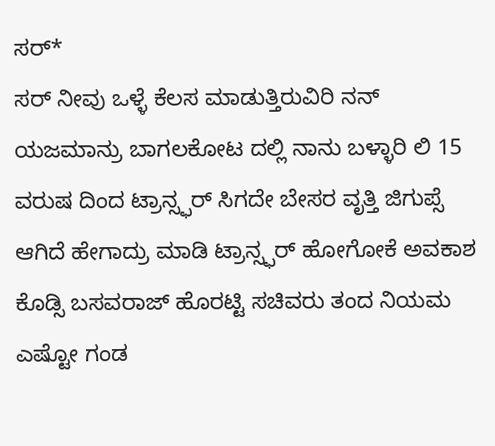ಸರ್*
ಸರ್ ನೀವು ಒಳ್ಳೆ ಕೆಲಸ ಮಾಡುತ್ತಿರುವಿರಿ ನನ್ ಯಜಮಾನ್ರು ಬಾಗಲಕೋಟ ದಲ್ಲಿ ನಾನು ಬಳ್ಳಾರಿ ಲಿ 15 ವರುಷ ದಿಂದ ಟ್ರಾನ್ಸ್ಫರ್ ಸಿಗದೇ ಬೇಸರ ವೃತ್ತಿ ಜಿಗುಪ್ಸೆ ಆಗಿದೆ ಹೇಗಾದ್ರು ಮಾಡಿ ಟ್ರಾನ್ಸ್ಫರ್ ಹೋಗೋಕೆ ಅವಕಾಶ ಕೊಡ್ಸಿ ಬಸವರಾಜ್ ಹೊರಟ್ಟಿ ಸಚಿವರು ತಂದ ನಿಯಮ ಎಷ್ಟೋ ಗಂಡ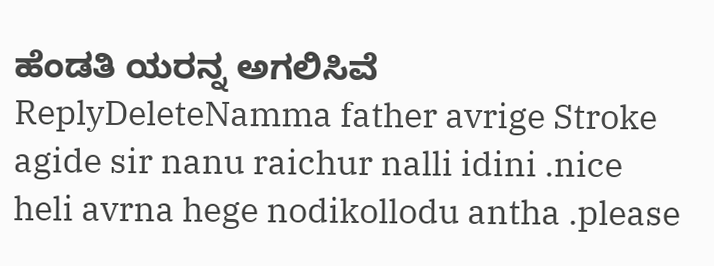ಹೆಂಡತಿ ಯರನ್ನ ಅಗಲಿಸಿವೆ
ReplyDeleteNamma father avrige Stroke agide sir nanu raichur nalli idini .nice heli avrna hege nodikollodu antha .please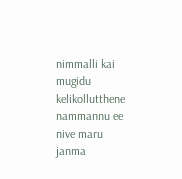nimmalli kai mugidu kelikollutthene nammannu ee nive maru janma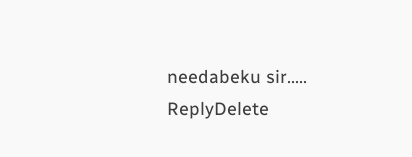needabeku sir.....
ReplyDelete